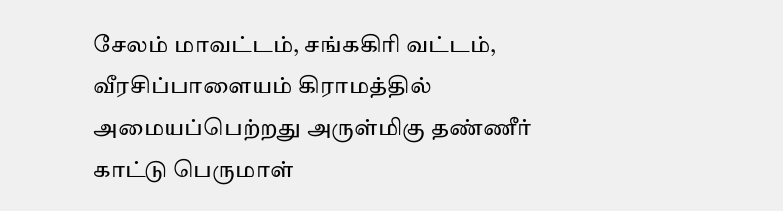சேலம் மாவட்டம், சங்ககிரி வட்டம், வீரசிப்பாளையம் கிராமத்தில் அமையப்பெற்றது அருள்மிகு தண்ணீர் காட்டு பெருமாள்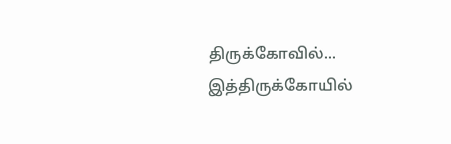திருக்கோவில்... இத்திருக்கோயில்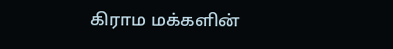கிராம மக்களின்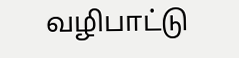வழிபாட்டு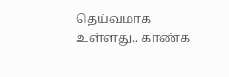தெய்வமாக உள்ளது.. காண்க